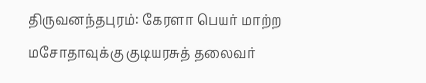திருவனந்தபுரம்: கேரளா பெயர் மாற்ற மசோதாவுக்கு குடியரசுத் தலைவர்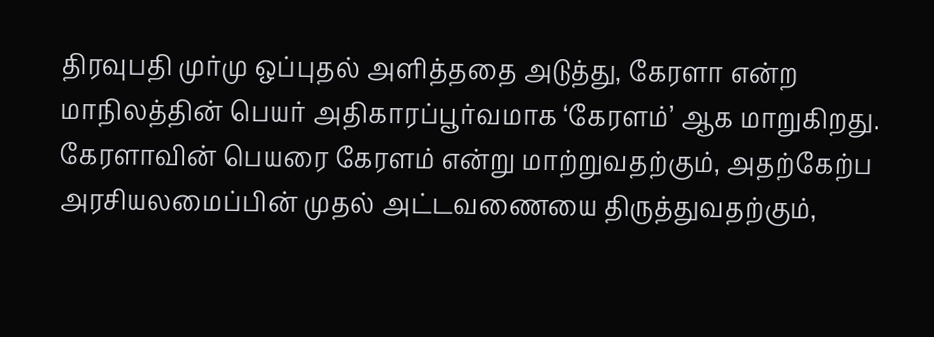திரவுபதி முர்மு ஒப்புதல் அளித்ததை அடுத்து, கேரளா என்ற மாநிலத்தின் பெயர் அதிகாரப்பூர்வமாக ‘கேரளம்’ ஆக மாறுகிறது.
கேரளாவின் பெயரை கேரளம் என்று மாற்றுவதற்கும், அதற்கேற்ப அரசியலமைப்பின் முதல் அட்டவணையை திருத்துவதற்கும்,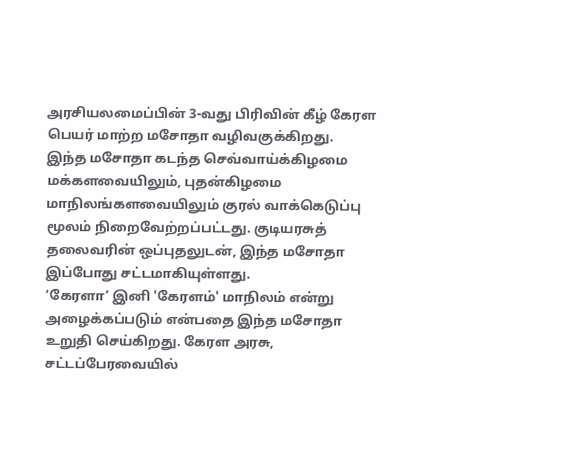அரசியலமைப்பின் 3-வது பிரிவின் கீழ் கேரள பெயர் மாற்ற மசோதா வழிவகுக்கிறது.
இந்த மசோதா கடந்த செவ்வாய்க்கிழமை மக்களவையிலும், புதன்கிழமை மாநிலங்களவையிலும் குரல் வாக்கெடுப்பு மூலம் நிறைவேற்றப்பட்டது. குடியரசுத் தலைவரின் ஒப்புதலுடன், இந்த மசோதா இப்போது சட்டமாகியுள்ளது.
‘கேரளா’ இனி 'கேரளம்' மாநிலம் என்று அழைக்கப்படும் என்பதை இந்த மசோதா உறுதி செய்கிறது. கேரள அரசு, சட்டப்பேரவையில்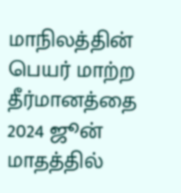மாநிலத்தின் பெயர் மாற்ற தீர்மானத்தை 2024 ஜூன் மாதத்தில்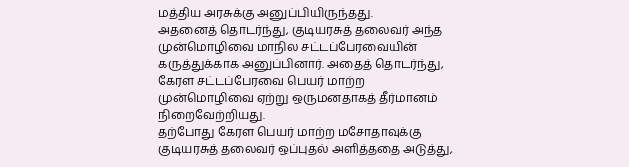மத்திய அரசுக்கு அனுப்பியிருந்தது.
அதனைத் தொடர்ந்து, குடியரசுத் தலைவர் அந்த முன்மொழிவை மாநில சட்டப்பேரவையின் கருத்துக்காக அனுப்பினார். அதைத் தொடர்ந்து, கேரள சட்டப்பேரவை பெயர் மாற்ற முன்மொழிவை ஏற்று ஒருமனதாகத் தீர்மானம் நிறைவேற்றியது.
தற்போது கேரள பெயர் மாற்ற மசோதாவுக்கு குடியரசுத் தலைவர் ஒப்புதல் அளித்ததை அடுத்து,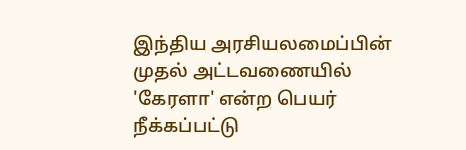இந்திய அரசியலமைப்பின் முதல் அட்டவணையில் 'கேரளா' என்ற பெயர் நீக்கப்பட்டு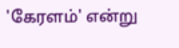'கேரளம்' என்று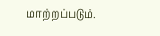மாற்றப்படும்.